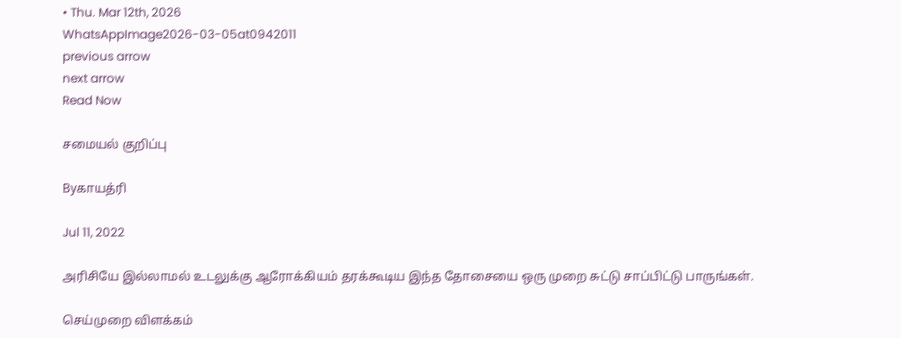• Thu. Mar 12th, 2026
WhatsAppImage2026-03-05at0942011
previous arrow
next arrow
Read Now

சமையல் குறிப்பு

Byகாயத்ரி

Jul 11, 2022

அரிசியே இல்லாமல் உடலுக்கு ஆரோக்கியம் தரக்கூடிய இந்த தோசையை ஒரு முறை சுட்டு சாப்பிட்டு பாருங்கள்.

செய்முறை விளக்கம்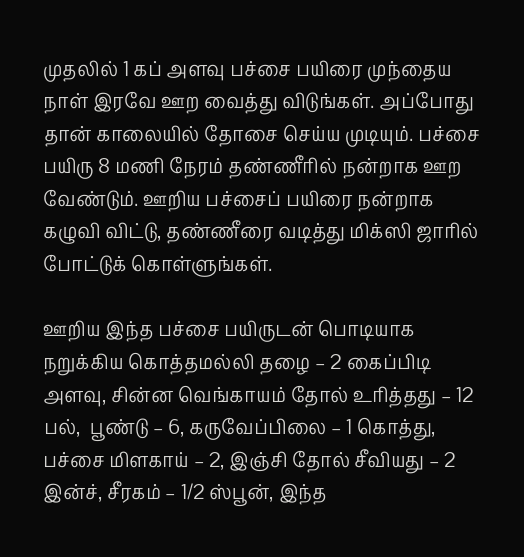முதலில் 1 கப் அளவு பச்சை பயிரை முந்தைய நாள் இரவே ஊற வைத்து விடுங்கள். அப்போது தான் காலையில் தோசை செய்ய முடியும். பச்சை பயிரு 8 மணி நேரம் தண்ணீரில் நன்றாக ஊற வேண்டும். ஊறிய பச்சைப் பயிரை நன்றாக கழுவி விட்டு, தண்ணீரை வடித்து மிக்ஸி ஜாரில் போட்டுக் கொள்ளுங்கள்.

ஊறிய இந்த பச்சை பயிருடன் பொடியாக நறுக்கிய கொத்தமல்லி தழை – 2 கைப்பிடி அளவு, சின்ன வெங்காயம் தோல் உரித்தது – 12 பல்,  பூண்டு – 6, கருவேப்பிலை – 1 கொத்து, பச்சை மிளகாய் – 2, இஞ்சி தோல் சீவியது – 2 இன்ச், சீரகம் – 1/2 ஸ்பூன், இந்த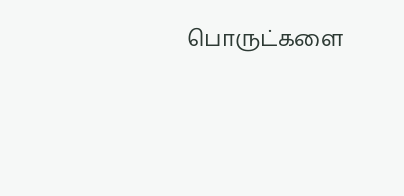பொருட்களை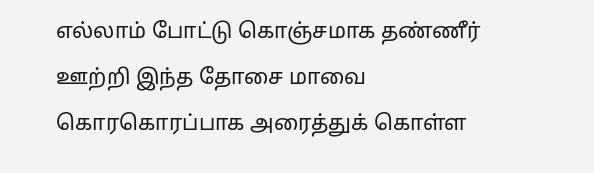எல்லாம் போட்டு கொஞ்சமாக தண்ணீர் ஊற்றி இந்த தோசை மாவை கொரகொரப்பாக அரைத்துக் கொள்ள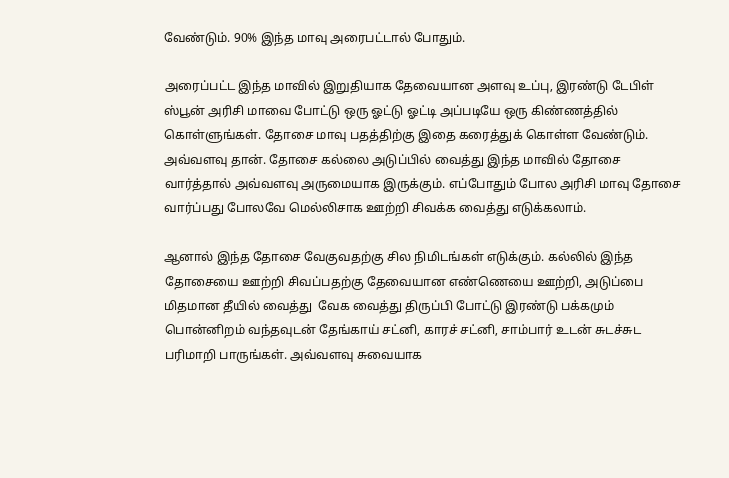வேண்டும். 90% இந்த மாவு அரைபட்டால் போதும்.

அரைப்பட்ட இந்த மாவில் இறுதியாக தேவையான அளவு உப்பு, இரண்டு டேபிள் ஸ்பூன் அரிசி மாவை போட்டு ஒரு ஓட்டு ஓட்டி அப்படியே ஒரு கிண்ணத்தில்  கொள்ளுங்கள். தோசை மாவு பதத்திற்கு இதை கரைத்துக் கொள்ள வேண்டும். அவ்வளவு தான். தோசை கல்லை அடுப்பில் வைத்து இந்த மாவில் தோசை வார்த்தால் அவ்வளவு அருமையாக இருக்கும். எப்போதும் போல அரிசி மாவு தோசை வார்ப்பது போலவே மெல்லிசாக ஊற்றி சிவக்க வைத்து எடுக்கலாம்.

ஆனால் இந்த தோசை வேகுவதற்கு சில நிமிடங்கள் எடுக்கும். கல்லில் இந்த தோசையை ஊற்றி சிவப்பதற்கு தேவையான எண்ணெயை ஊற்றி, அடுப்பை மிதமான தீயில் வைத்து  வேக வைத்து திருப்பி போட்டு இரண்டு பக்கமும் பொன்னிறம் வந்தவுடன் தேங்காய் சட்னி, காரச் சட்னி, சாம்பார் உடன் சுடச்சுட பரிமாறி பாருங்கள். அவ்வளவு சுவையாக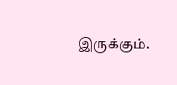இருக்கும்.